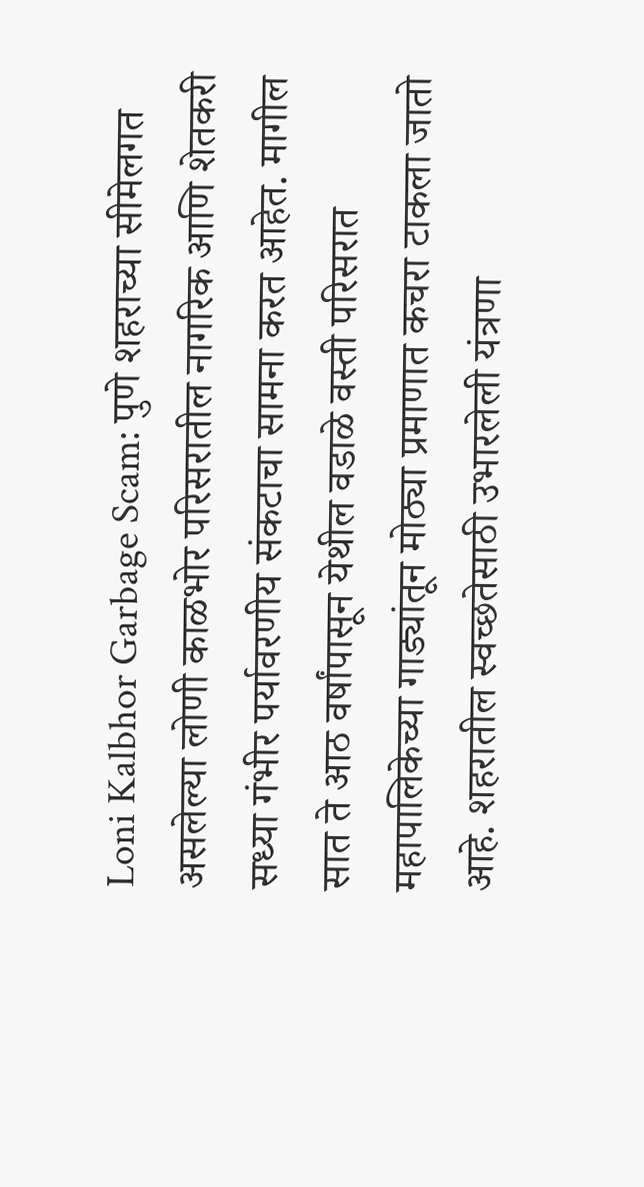Loni Kalbhor Garbage Scam: पुणे शहराच्या सीमेलगत असलेल्या लोणी काळभोर परिसरातील नागरिक आणि शेतकरी सध्या गंभीर पर्यावरणीय संकटाचा सामना करत आहेत. मागील सात ते आठ वर्षांपासून येथील वडाळे वस्ती परिसरात महापालिकेच्या गाड्यांतून मोठ्या प्रमाणात कचरा टाकला जातो आहे. शहरातील स्वच्छतेसाठी उभारलेली यंत्रणा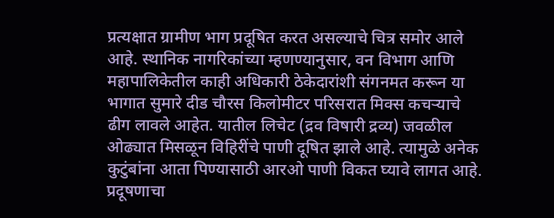प्रत्यक्षात ग्रामीण भाग प्रदूषित करत असल्याचे चित्र समोर आले आहे. स्थानिक नागरिकांच्या म्हणण्यानुसार, वन विभाग आणि महापालिकेतील काही अधिकारी ठेकेदारांशी संगनमत करून या भागात सुमारे दीड चौरस किलोमीटर परिसरात मिक्स कचऱ्याचे ढीग लावले आहेत. यातील लिचेट (द्रव विषारी द्रव्य) जवळील ओढ्यात मिसळून विहिरींचे पाणी दूषित झाले आहे. त्यामुळे अनेक कुटुंबांना आता पिण्यासाठी आरओ पाणी विकत घ्यावे लागत आहे.
प्रदूषणाचा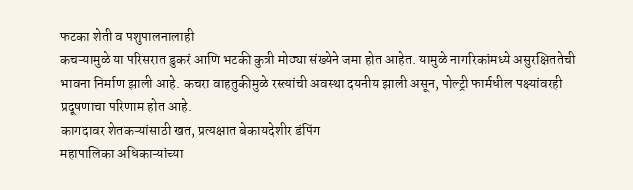फटका शेती व पशुपालनालाही
कचऱ्यामुळे या परिसरात डुकरं आणि भटकी कुत्री मोठ्या संख्येने जमा होत आहेत. यामुळे नागरिकांमध्ये असुरक्षिततेची भावना निर्माण झाली आहे. कचरा वाहतुकीमुळे रस्त्यांची अवस्था दयनीय झाली असून, पोल्ट्री फार्मधील पक्ष्यांवरही प्रदूषणाचा परिणाम होत आहे.
कागदावर शेतकऱ्यांसाठी खत, प्रत्यक्षात बेकायदेशीर डंपिंग
महापालिका अधिकाऱ्यांच्या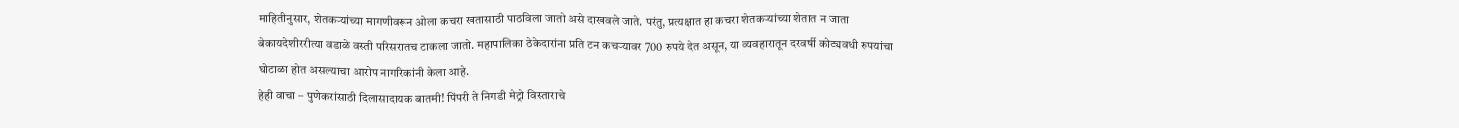माहितीनुसार, शेतकऱ्यांच्या मागणीवरून ओला कचरा खतासाठी पाठविला जातो असे दाखवले जाते. परंतु, प्रत्यक्षात हा कचरा शेतकऱ्यांच्या शेतात न जाता बेकायदेशीररीत्या वडाळे वस्ती परिसरातच टाकला जातो. महापालिका ठेकेदारांना प्रति टन कचऱ्यावर 700 रुपये देत असून, या व्यवहारातून दरवर्षी कोट्यवधी रुपयांचा घोटाळा होत असल्याचा आरोप नागरिकांनी केला आहे.
हेही वाचा – पुणेकरांसाठी दिलासादायक बातमी! पिंपरी ते निगडी मेट्रो विस्ताराचे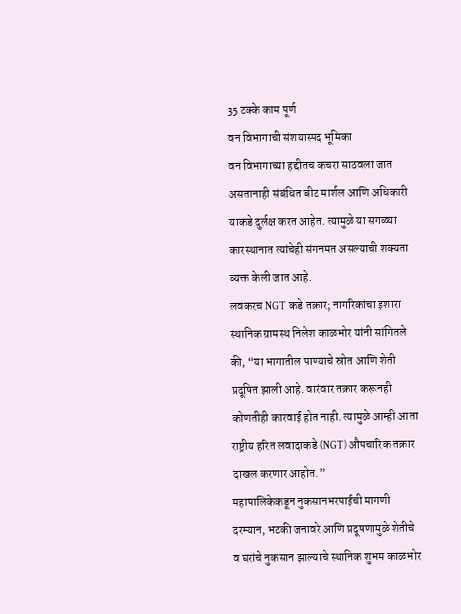35 टक्के काम पूर्ण
वन विभागाची संशयास्पद भूमिका
वन विभागाच्या हद्दीतच कचरा साठवला जात असतानाही संबंधित बीट मार्शल आणि अधिकारी याकडे दुर्लक्ष करत आहेत. त्यामुळे या सगळ्या कारस्थानात त्यांचेही संगनमत असल्याची शक्यता व्यक्त केली जात आहे.
लवकरच NGT कडे तक्रार; नागरिकांचा इशारा
स्थानिक ग्रामस्थ निलेश काळभोर यांनी सांगितले की, “या भागातील पाण्याचे स्रोत आणि शेती प्रदूषित झाली आहे. वारंवार तक्रार करूनही कोणतीही कारवाई होत नाही. त्यामुळे आम्ही आता राष्ट्रीय हरित लवादाकडे (NGT) औपचारिक तक्रार दाखल करणार आहोत.”
महापालिकेकडून नुकसानभरपाईची मागणी
दरम्यान, भटकी जनावरे आणि प्रदूषणामुळे शेतीचे व घरांचे नुकसान झाल्याचे स्थानिक शुभम काळभोर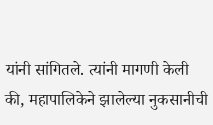यांनी सांगितले. त्यांनी मागणी केली की, महापालिकेने झालेल्या नुकसानीची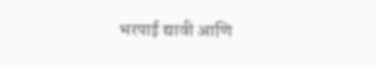भरपाई द्यावी आणि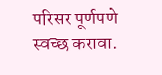परिसर पूर्णपणे स्वच्छ करावा.